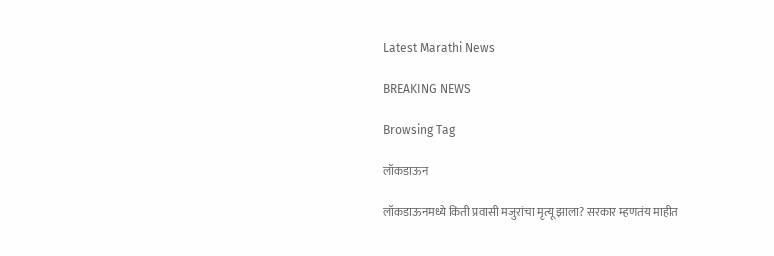Latest Marathi News

BREAKING NEWS

Browsing Tag

लॉकडाऊन

लॉकडाऊनमध्ये किती प्रवासी मजुरांचा मृत्यू झाला? सरकार म्हणतंय माहीत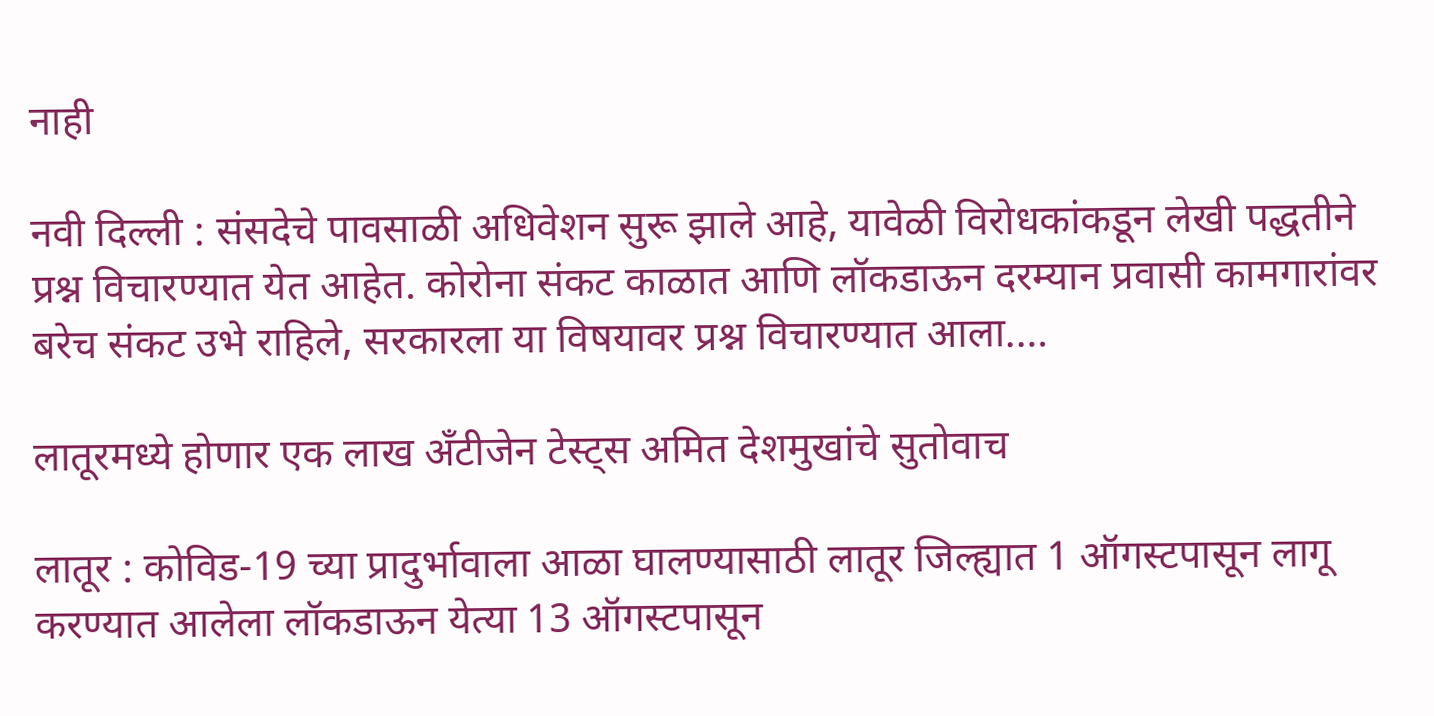नाही

नवी दिल्ली : संसदेचे पावसाळी अधिवेशन सुरू झाले आहे, यावेळी विरोधकांकडून लेखी पद्धतीने प्रश्न विचारण्यात येत आहेत. कोरोना संकट काळात आणि लॉकडाऊन दरम्यान प्रवासी कामगारांवर बरेच संकट उभे राहिले, सरकारला या विषयावर प्रश्न विचारण्यात आला.…

लातूरमध्ये होणार एक लाख अँटीजेन टेस्ट्स अमित देशमुखांचे सुतोवाच

लातूर : कोविड-19 च्या प्रादुर्भावाला आळा घालण्यासाठी लातूर जिल्ह्यात 1 ऑगस्टपासून लागू करण्यात आलेला लॉकडाऊन येत्या 13 ऑगस्टपासून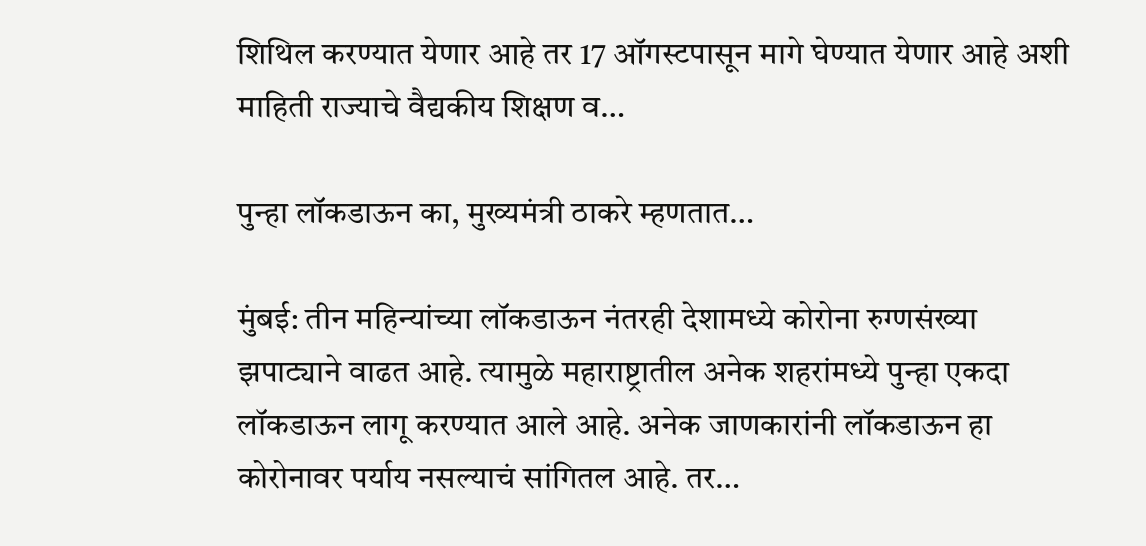शिथिल करण्यात येणार आहे तर 17 ऑगस्टपासून मागे घेण्यात येणार आहे अशी माहिती राज्याचे वैद्यकीय शिक्षण व…

पुन्हा लॉकडाऊन का, मुख्यमंत्री ठाकरे म्हणतात…

मुंबई: तीन महिन्यांच्या लॉकडाऊन नंतरही देशामध्ये कोरोना रुग्णसंख्या झपाट्याने वाढत आहे. त्यामुळे महाराष्ट्रातील अनेक शहरांमध्ये पुन्हा एकदा लॉकडाऊन लागू करण्यात आले आहे. अनेक जाणकारांनी लॉकडाऊन हा कोरोनावर पर्याय नसल्याचं सांगितल आहे. तर…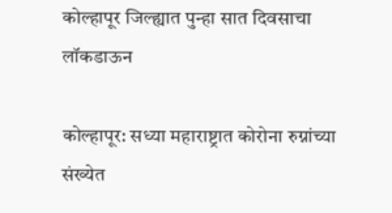कोल्हापूर जिल्ह्यात पुन्हा सात दिवसाचा लॉकडाऊन

कोल्हापूर: सध्या महाराष्ट्रात कोरोना रुग्नांच्या संख्येत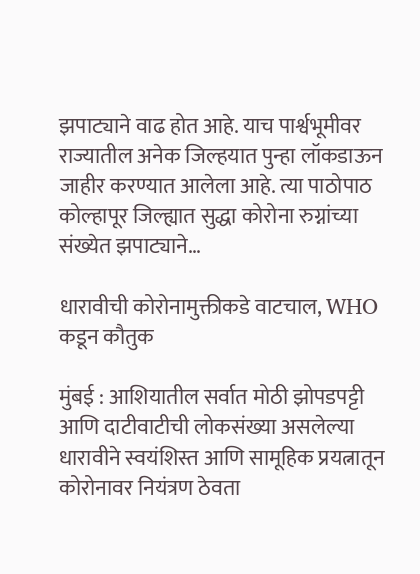झपाट्याने वाढ होत आहे. याच पार्श्वभूमीवर राज्यातील अनेक जिल्हयात पुन्हा लॉकडाऊन जाहीर करण्यात आलेला आहे. त्या पाठोपाठ कोल्हापूर जिल्ह्यात सुद्धा कोरोना रुग्नांच्या संख्येत झपाट्याने…

धारावीची कोरोनामुक्तीकडे वाटचाल, WHO कडून कौतुक

मुंबई : आशियातील सर्वात मोठी झोपडपट्टी आणि दाटीवाटीची लोकसंख्या असलेल्या धारावीने स्वयंशिस्त आणि सामूहिक प्रयत्नातून कोरोनावर नियंत्रण ठेवता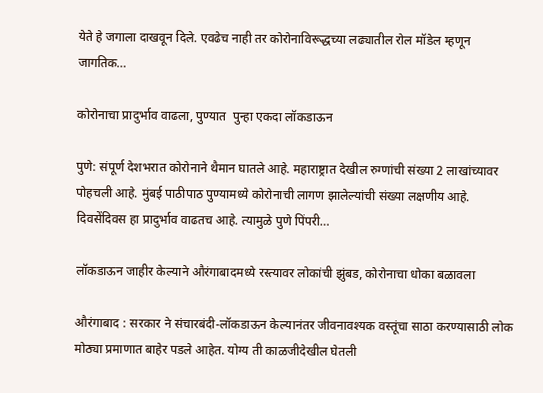येते हे जगाला दाखवून दिले. एवढेच नाही तर कोरोना‍विरूद्धच्या लढ्यातील रोल मॉडेल म्हणून जागतिक…

कोरोनाचा प्रादुर्भाव वाढला, पुण्यात  पुन्हा एकदा लॉकडाऊन

पुणे: संपूर्ण देशभरात कोरोनाने थैमान घातले आहे. महाराष्ट्रात देखील रुग्णांची संख्या 2 लाखांच्यावर पोहचली आहे. मुंबई पाठीपाठ पुण्यामध्ये कोरोनाची लागण झालेल्यांची संख्या लक्षणीय आहे. दिवसेंदिवस हा प्रादुर्भाव वाढतच आहे. त्यामुळे पुणे पिंपरी…

लॉकडाऊन जाहीर केल्याने औरंगाबादमध्ये रस्त्यावर लोकांची झुंबड, कोरोनाचा धोका बळावला

औरंगाबाद : सरकार ने संचारबंदी-लॉकडाऊन केल्यानंतर जीवनावश्यक वस्तूंचा साठा करण्यासाठी लोक मोठ्या प्रमाणात बाहेर पडले आहेत. योग्य ती काळजीदेखील घेतली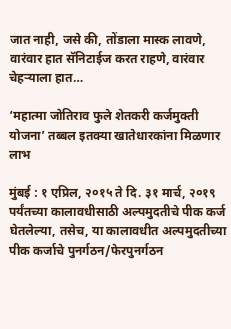जात नाही, जसे की, तोंडाला मास्क लावणे, वारंवार हात सॅनिटाईज करत राहणे, वारंवार चेहऱ्याला हात…

‘महात्मा जोतिराव फुले शेतकरी कर्जमुक्ती योजना’ तब्बल इतक्या खातेधारकांना मिळणार लाभ

मुंबई : १ एप्रिल, २०१५ ते दि. ३१ मार्च, २०१९ पर्यंतच्या कालावधीसाठी अल्पमुदतीचे पीक कर्ज घेतलेल्या, तसेच, या कालावधीत अल्पमुदतीच्या पीक कर्जाचे पुनर्गठन/फेरपुनर्गठन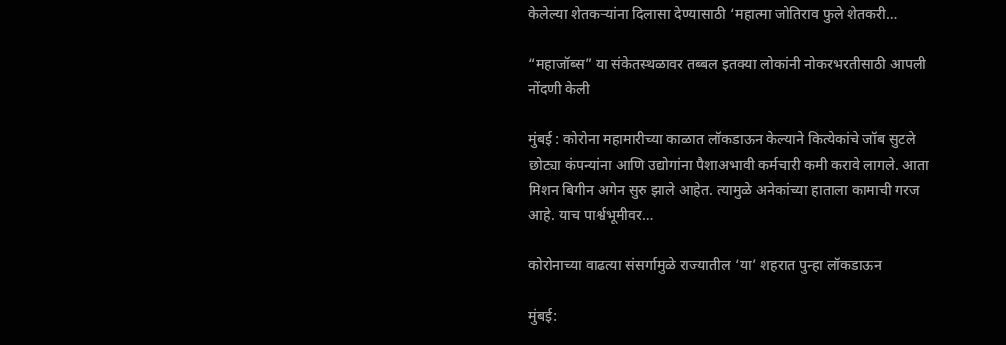केलेल्या शेतकऱ्यांना दिलासा देण्यासाठी ‘महात्मा जोतिराव फुले शेतकरी…

“महाजॉब्स” या संकेतस्थळावर तब्बल इतक्या लोकांनी नोकरभरतीसाठी आपली नोंदणी केली

मुंबई : कोरोना महामारीच्या काळात लॉकडाऊन केल्याने कित्येकांचे जॉब सुटले छोट्या कंपन्यांना आणि उद्योगांना पैशाअभावी कर्मचारी कमी करावे लागले. आता मिशन बिगीन अगेन सुरु झाले आहेत. त्यामुळे अनेकांच्या हाताला कामाची गरज आहे. याच पार्श्वभूमीवर…

कोरोनाच्या वाढत्या संसर्गामुळे राज्यातील ‘या’ शहरात पुन्हा लॉकडाऊन

मुंबई: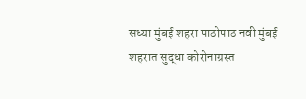सध्या मुंबई शहरा पाठोपाठ नवी मुंबई शहरात सुद्धा कोरोनाग्रस्त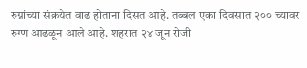रुग्नांच्या संक्रयेत वाढ होताना दिसत आहे. तब्बल एका दिवसात २०० च्यावर रुग्ण आढळून आले आहे. शहरात २४ जून रोजी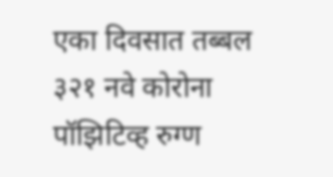एका दिवसात तब्बल ३२१ नवे कोरोना पॉझिटिव्ह रुग्ण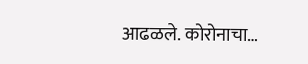आढळले. कोरोनाचा…